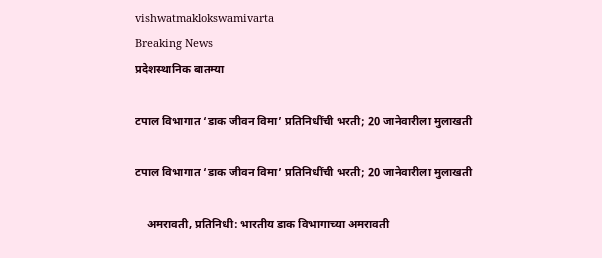vishwatmaklokswamivarta
Breaking News
प्रदेशस्थानिक बातम्या

टपाल विभागात ‘डाक जीवन विमा’ प्रतिनिधींची भरती; 20 जानेवारीला मुलाखती

टपाल विभागात ‘डाक जीवन विमा’ प्रतिनिधींची भरती; 20 जानेवारीला मुलाखती

    अमरावती, प्रतिनिधी: भारतीय डाक विभागाच्या अमरावती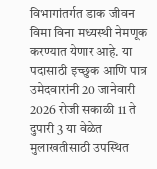विभागांतर्गत डाक जीवन विमा विना मध्यस्थी नेमणूक करण्यात येणार आहे. या पदासाठी इच्छुक आणि पात्र उमेदवारांनी 20 जानेवारी 2026 रोजी सकाळी 11 ते दुपारी 3 या वेळेत मुलाखतीसाठी उपस्थित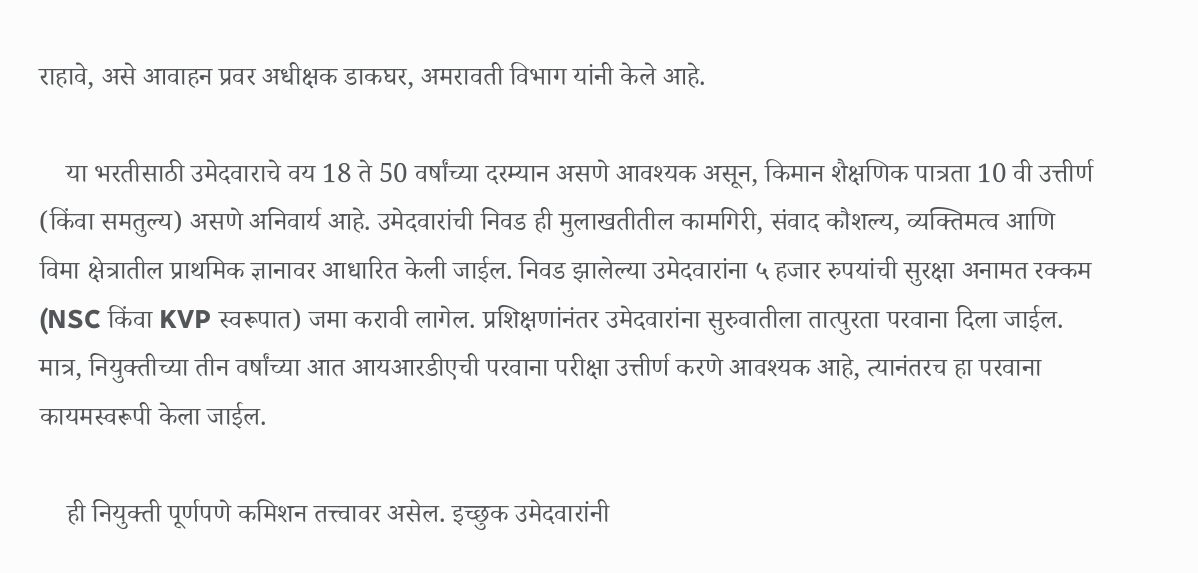राहावे, असे आवाहन प्रवर अधीक्षक डाकघर, अमरावती विभाग यांनी केले आहे.

    या भरतीसाठी उमेदवाराचे वय 18 ते 50 वर्षांच्या दरम्यान असणे आवश्यक असून, किमान शैक्षणिक पात्रता 10 वी उत्तीर्ण (किंवा समतुल्य) असणे अनिवार्य आहे. उमेदवारांची निवड ही मुलाखतीतील कामगिरी, संवाद कौशल्य, व्यक्तिमत्व आणि विमा क्षेत्रातील प्राथमिक ज्ञानावर आधारित केली जाईल. निवड झालेल्या उमेदवारांना ५ हजार रुपयांची सुरक्षा अनामत रक्कम (NSC किंवा KVP स्वरूपात) जमा करावी लागेल. प्रशिक्षणांनंतर उमेदवारांना सुरुवातीला तात्पुरता परवाना दिला जाईल. मात्र, नियुक्तीच्या तीन वर्षांच्या आत आयआरडीएची परवाना परीक्षा उत्तीर्ण करणे आवश्यक आहे, त्यानंतरच हा परवाना कायमस्वरूपी केला जाईल.

    ही नियुक्ती पूर्णपणे कमिशन तत्त्वावर असेल. इच्छुक उमेदवारांनी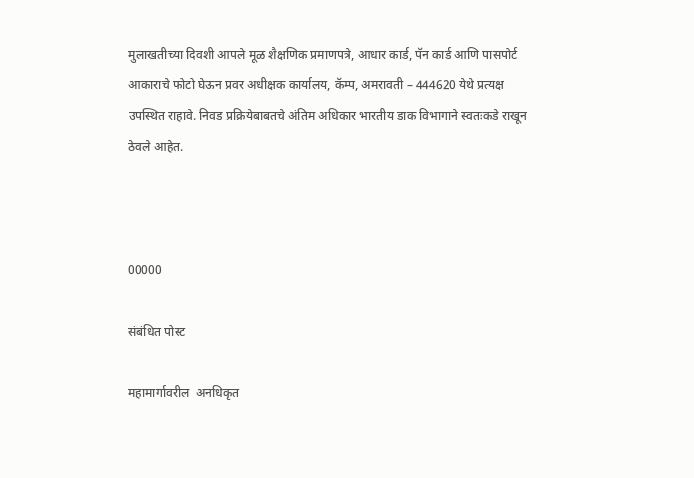मुलाखतीच्या दिवशी आपले मूळ शैक्षणिक प्रमाणपत्रे, आधार कार्ड, पॅन कार्ड आणि पासपोर्ट आकाराचे फोटो घेऊन प्रवर अधीक्षक कार्यालय, कॅम्प, अमरावती – 444620 येथे प्रत्यक्ष उपस्थित राहावे. निवड प्रक्रियेबाबतचे अंतिम अधिकार भारतीय डाक विभागाने स्वतःकडे राखून ठेवले आहेत.



00000

संबंधित पोस्ट

महामार्गावरील  अनधिकृत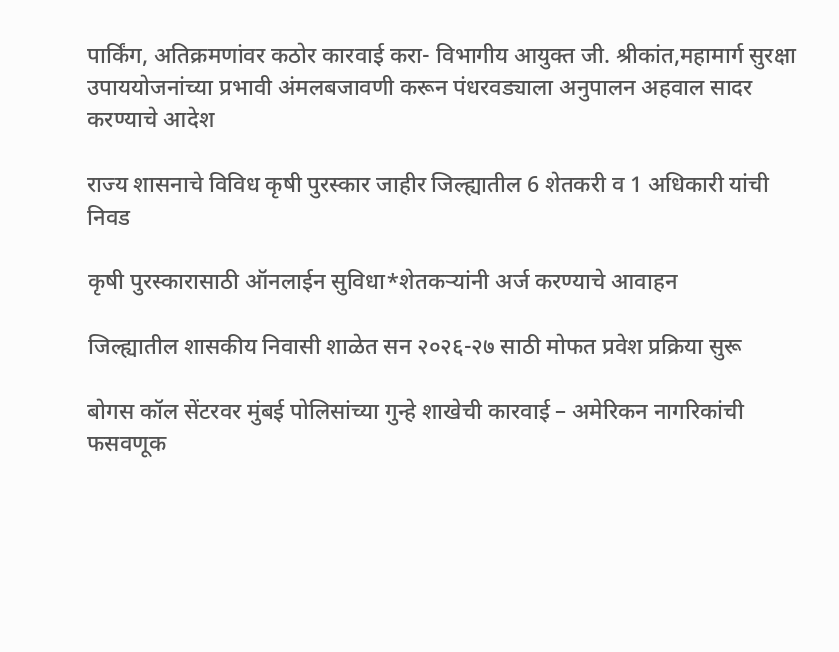पार्किंग, अतिक्रमणांवर कठोर कारवाई करा- विभागीय आयुक्त जी. श्रीकांत,महामार्ग सुरक्षा उपाययोजनांच्या प्रभावी अंमलबजावणी करून पंधरवड्याला अनुपालन अहवाल सादर करण्याचे आदेश

राज्य शासनाचे विविध कृषी पुरस्कार जाहीर जिल्ह्यातील 6 शेतकरी व 1 अधिकारी यांची निवड

कृषी पुरस्कारासाठी ऑनलाईन सुविधा*शेतकऱ्यांनी अर्ज करण्याचे आवाहन

जिल्ह्यातील शासकीय निवासी शाळेत सन २०२६-२७ साठी मोफत प्रवेश प्रक्रिया सुरू

बोगस कॉल सेंटरवर मुंबई पोलिसांच्या गुन्हे शाखेची कारवाई – अमेरिकन नागरिकांची फसवणूक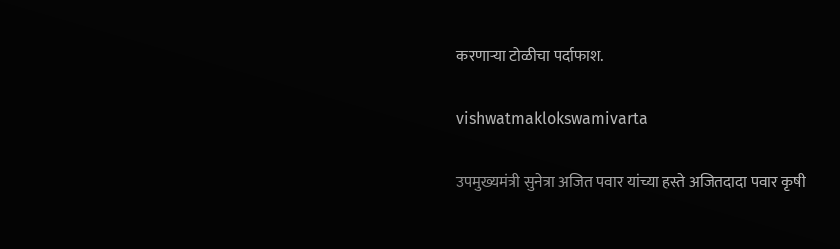करणाऱ्या टोळीचा पर्दाफाश.

vishwatmaklokswamivarta

उपमुख्यमंत्री सुनेत्रा अजित पवार यांच्या हस्ते अजितदादा पवार कृषी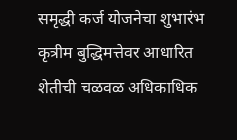समृद्धी कर्ज योजनेचा शुभारंभ कृत्रीम बुद्धिमत्तेवर आधारित शेतीची चळवळ अधिकाधिक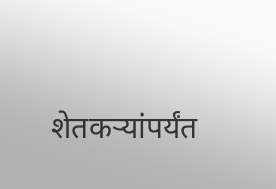शेतकऱ्यांपर्यंत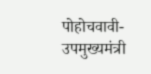पोहोचवावी- उपमुख्यमंत्री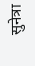सुनेत्रा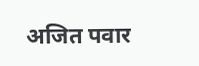अजित पवार